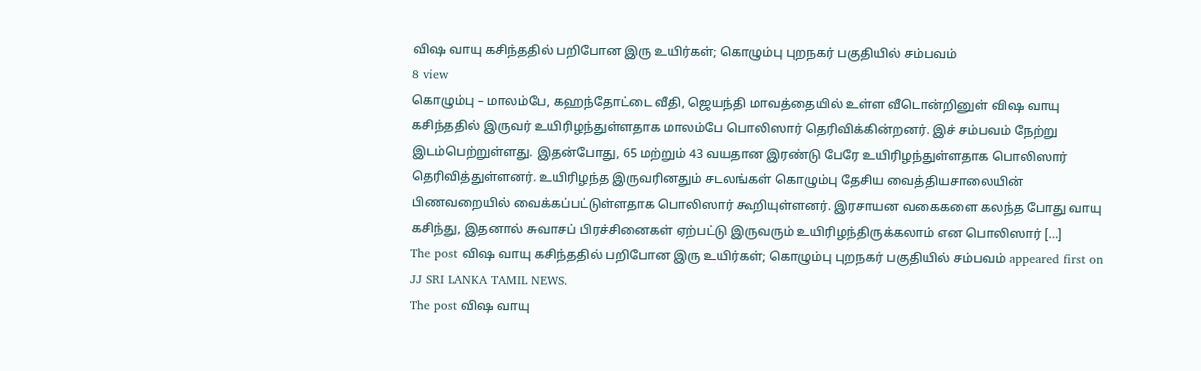விஷ வாயு கசிந்ததில் பறிபோன இரு உயிர்கள்; கொழும்பு புறநகர் பகுதியில் சம்பவம்
8 view
கொழும்பு – மாலம்பே, கஹந்தோட்டை வீதி, ஜெயந்தி மாவத்தையில் உள்ள வீடொன்றினுள் விஷ வாயு கசிந்ததில் இருவர் உயிரிழந்துள்ளதாக மாலம்பே பொலிஸார் தெரிவிக்கின்றனர். இச் சம்பவம் நேற்று இடம்பெற்றுள்ளது. இதன்போது, 65 மற்றும் 43 வயதான இரண்டு பேரே உயிரிழந்துள்ளதாக பொலிஸார் தெரிவித்துள்ளனர். உயிரிழந்த இருவரினதும் சடலங்கள் கொழும்பு தேசிய வைத்தியசாலையின் பிணவறையில் வைக்கப்பட்டுள்ளதாக பொலிஸார் கூறியுள்ளனர். இரசாயன வகைகளை கலந்த போது வாயு கசிந்து, இதனால் சுவாசப் பிரச்சினைகள் ஏற்பட்டு இருவரும் உயிரிழந்திருக்கலாம் என பொலிஸார் […]
The post விஷ வாயு கசிந்ததில் பறிபோன இரு உயிர்கள்; கொழும்பு புறநகர் பகுதியில் சம்பவம் appeared first on JJ SRI LANKA TAMIL NEWS.
The post விஷ வாயு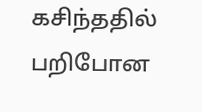கசிந்ததில் பறிபோன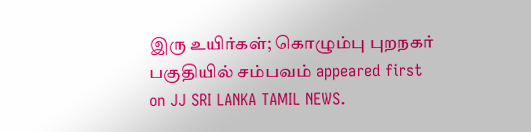இரு உயிர்கள்; கொழும்பு புறநகர் பகுதியில் சம்பவம் appeared first on JJ SRI LANKA TAMIL NEWS.